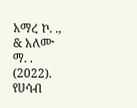አማረ ኮ. ., & አለሙ ማ. . (2022). የሀሳብ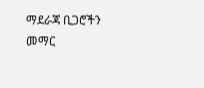ማደራጃ ቢጋሮችን መማር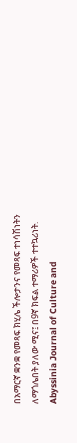በአማርኛ ቋንቋ የመጻፍ ክሂሌ ችሎታንና የመጻፍ ተነሳሽነትን ለማጎሌበት ያለው ሚና፤ በ9ኛ ክፍል ተማሪዎች ተተኳሪነት. Abyssinia Journal of Culture and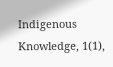Indigenous Knowledge, 1(1),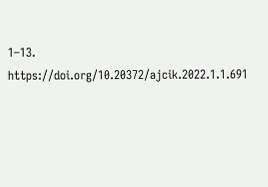1–13. https://doi.org/10.20372/ajcik.2022.1.1.691